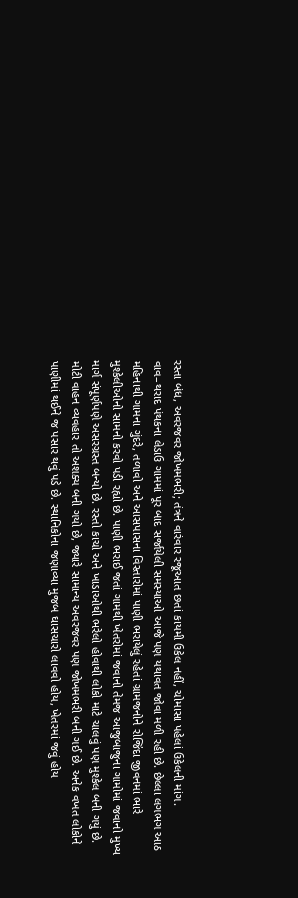રસ્તા બંધ, અવરજવર જોખમભરી; તંત્રને વારંવાર રજૂઆત છતાં કાયમી ઉકેલ નહીં, ચોમાસા પહેલાં ઉકેલની માંગ.
વાવ–થરાદ પંથકના લેડાઉ ગામમાં પૂર બાદ સર્જાયેલી સમસ્યાઓ આજે પણ યથાવત જોવા મળી રહી છે. છેલ્લા લગભગ આઠ મહિનાથી ગામના ગુંદરે, તળાવો અને આસપાસના વિસ્તારોમાં પાણી ભરાયેલું રહેતાં ગ્રામજનોને રોજિંદા જીવનમાં ભારે મુશ્કેલીઓનો સામનો કરવો પડી રહ્યો છે. પાણી ભરાઈ જતાં ગામથી ખેતરોમાં જવાનો તેમજ આજુબાજુના ગામોમાં જવાનો મુખ્ય માર્ગ સંપૂર્ણપણે અસરગ્રસ્ત બન્યો છે. રસ્તો કાચો અને ખાડાઓથી ભરેલો હોવાથી લોકો માટે ચાલવું પણ મુશ્કેલ બની ગયું છે.
મોટી વાહન વ્યવહાર તો અશક્ય બની ગયો છે, જ્યારે સામાન્ય અવરજવર પણ જોખમભરી બની ગઈ છે. અનેક વખત લોકોને પાણીમાં થઈને જ પસાર થવું પડે છે. સ્થાનિકોના જણાવ્યા મુજબ ઘાસચારો લાવવો હોય, ખેતરમાં જવું હોય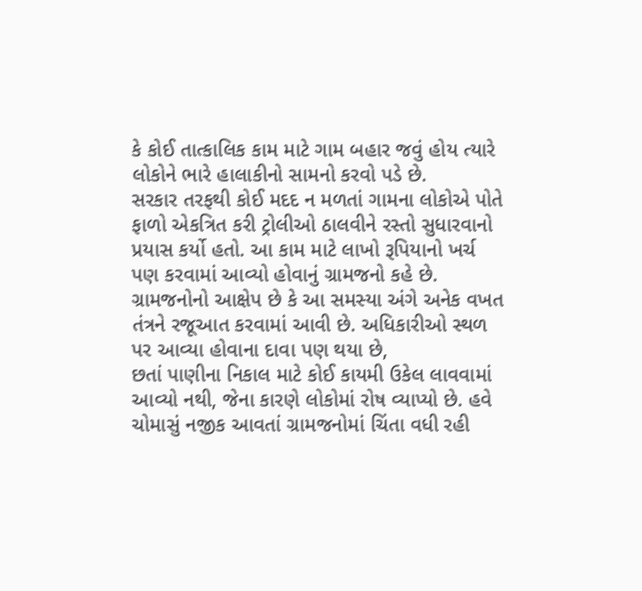કે કોઈ તાત્કાલિક કામ માટે ગામ બહાર જવું હોય ત્યારે લોકોને ભારે હાલાકીનો સામનો કરવો પડે છે.
સરકાર તરફથી કોઈ મદદ ન મળતાં ગામના લોકોએ પોતે ફાળો એકત્રિત કરી ટ્રોલીઓ ઠાલવીને રસ્તો સુધારવાનો પ્રયાસ કર્યો હતો. આ કામ માટે લાખો રૂપિયાનો ખર્ચ પણ કરવામાં આવ્યો હોવાનું ગ્રામજનો કહે છે. ગ્રામજનોનો આક્ષેપ છે કે આ સમસ્યા અંગે અનેક વખત તંત્રને રજૂઆત કરવામાં આવી છે. અધિકારીઓ સ્થળ પર આવ્યા હોવાના દાવા પણ થયા છે,
છતાં પાણીના નિકાલ માટે કોઈ કાયમી ઉકેલ લાવવામાં આવ્યો નથી, જેના કારણે લોકોમાં રોષ વ્યાપ્યો છે. હવે ચોમાસું નજીક આવતાં ગ્રામજનોમાં ચિંતા વધી રહી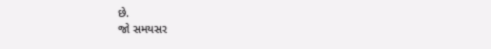છે.
જો સમયસર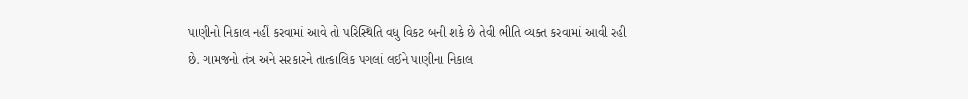પાણીનો નિકાલ નહીં કરવામાં આવે તો પરિસ્થિતિ વધુ વિકટ બની શકે છે તેવી ભીતિ વ્યક્ત કરવામાં આવી રહી છે. ગામજનો તંત્ર અને સરકારને તાત્કાલિક પગલાં લઈને પાણીના નિકાલ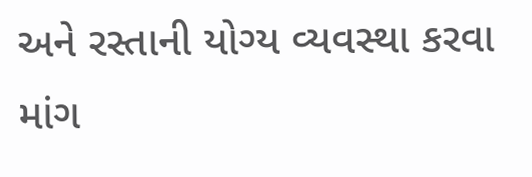અને રસ્તાની યોગ્ય વ્યવસ્થા કરવા માંગ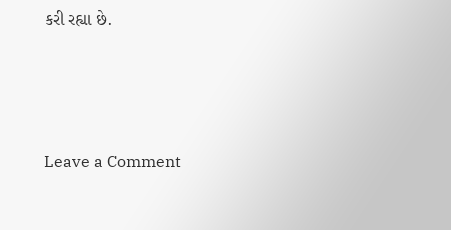કરી રહ્યા છે.




Leave a Comment